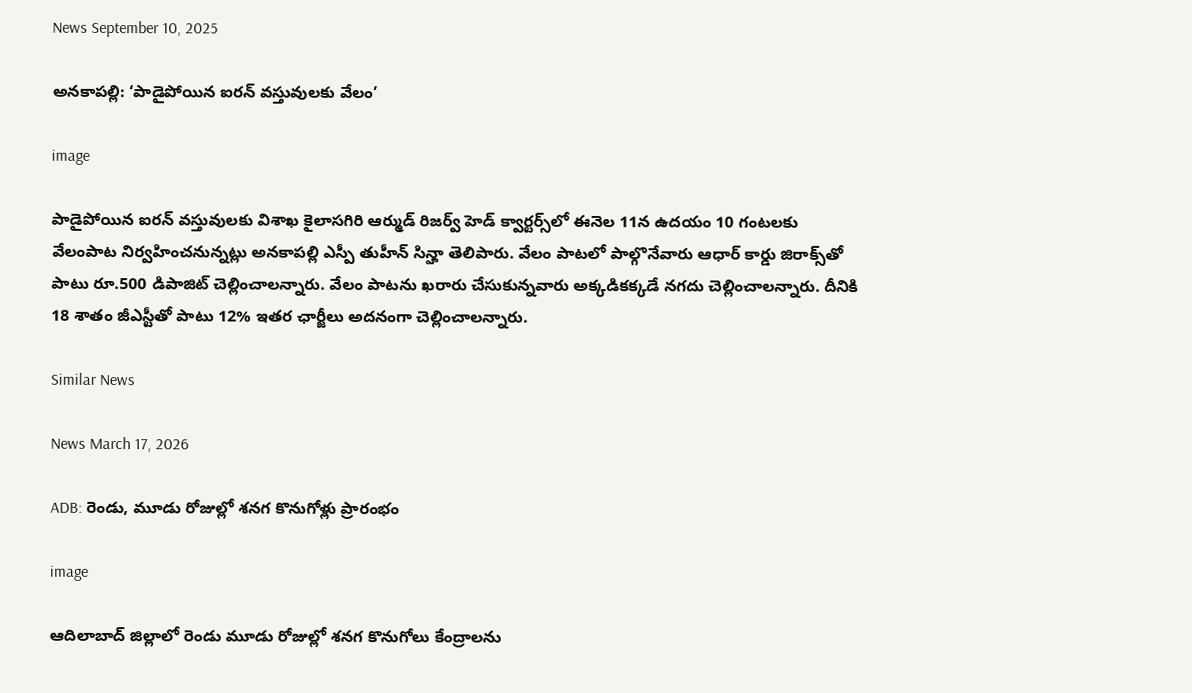News September 10, 2025

అనకాపల్లి: ‘పాడైపోయిన ఐరన్ వస్తువులకు వేలం’

image

పాడైపోయిన ఐరన్ వస్తువులకు విశాఖ కైలాసగిరి ఆర్ముడ్ రిజర్వ్ హెడ్ క్వార్టర్స్‌లో ఈనెల 11న ఉదయం 10 గంటలకు వేలంపాట నిర్వహించనున్నట్లు అనకాపల్లి ఎస్పీ తుహీన్ సిన్హా తెలిపారు. వేలం పాటలో పాల్గొనేవారు ఆధార్ కార్డు జిరాక్స్‌తో పాటు రూ.500 డిపాజిట్ చెల్లించాలన్నారు. వేలం పాటను ఖరారు చేసుకున్నవారు అక్కడికక్కడే నగదు చెల్లించాలన్నారు. దీనికి 18 శాతం జీఎస్టీతో పాటు 12% ఇతర ఛార్జీలు అదనంగా చెల్లించాలన్నారు.

Similar News

News March 17, 2026

ADB: రెండు, మూడు రోజుల్లో శనగ కొనుగోళ్లు ప్రారంభం

image

ఆదిలాబాద్ జిల్లాలో రెండు మూడు రోజుల్లో శనగ కొనుగోలు కేంద్రాలను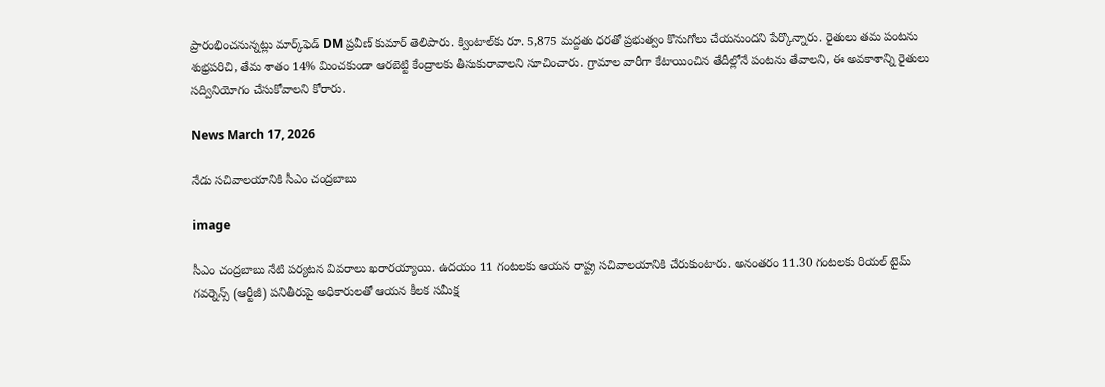ప్రారంభించనున్నట్లు మార్క్‌ఫెడ్ DM ప్రవీణ్ కుమార్ తెలిపారు. క్వింటాల్‌కు రూ. 5,875 మద్దతు ధరతో ప్రభుత్వం కొనుగోలు చేయనుందని పేర్కొన్నారు. రైతులు తమ పంటను శుభ్రపరిచి, తేమ శాతం 14% మించకుండా ఆరబెట్టి కేంద్రాలకు తీసుకురావాలని సూచించారు. గ్రామాల వారీగా కేటాయించిన తేదీల్లోనే పంటను తేవాలని, ఈ అవకాశాన్ని రైతులు సద్వినియోగం చేసుకోవాలని కోరారు.

News March 17, 2026

నేడు సచివాలయానికి సీఎం చంద్రబాబు

image

సీఎం చంద్రబాబు నేటి పర్యటన వివరాలు ఖరారయ్యాయి. ఉదయం 11 గంటలకు ఆయన రాష్ట్ర సచివాలయానికి చేరుకుంటారు. అనంతరం 11.30 గంటలకు రియల్ టైమ్ గవర్నెన్స్ (ఆర్టీజీ) పనితీరుపై అధికారులతో ఆయన కీలక సమీక్ష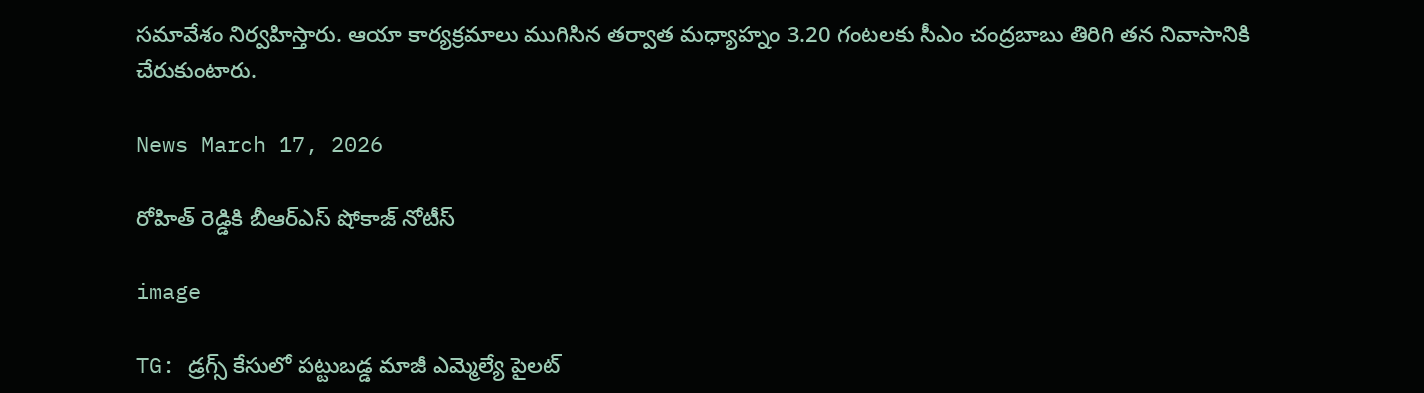సమావేశం నిర్వహిస్తారు. ఆయా కార్యక్రమాలు ముగిసిన తర్వాత మధ్యాహ్నం 3.20 గంటలకు సీఎం చంద్రబాబు తిరిగి తన నివాసానికి చేరుకుంటారు.

News March 17, 2026

రోహిత్ రెడ్డికి బీఆర్ఎస్ షోకాజ్ నోటీస్

image

TG: డ్రగ్స్ కేసులో పట్టుబడ్డ మాజీ ఎమ్మెల్యే పైలట్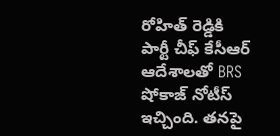రోహిత్ రెడ్డికి పార్టీ చీఫ్ కేసీఆర్ ఆదేశాలతో BRS షోకాజ్ నోటీస్ ఇచ్చింది. తనపై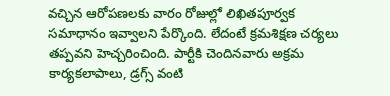వచ్చిన ఆరోపణలకు వారం రోజుల్లో లిఖితపూర్వక సమాధానం ఇవ్వాలని పేర్కొంది. లేదంటే క్రమశిక్షణ చర్యలు తప్పవని హెచ్చరించింది. పార్టీకి చెందినవారు అక్రమ కార్యకలాపాలు, డ్రగ్స్ వంటి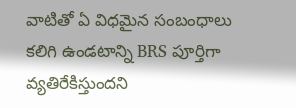వాటితో ఏ విధమైన సంబంధాలు కలిగి ఉండటాన్ని BRS పూర్తిగా వ్యతిరేకిస్తుందని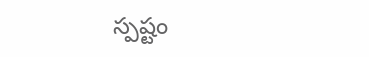స్పష్టం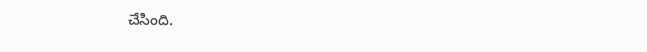చేసింది.